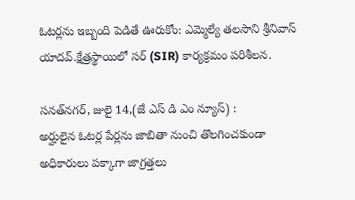ఓటర్లను ఇబ్బంది పెడితే ఊరుకోం: ఎమ్మెల్యే తలసాని శ్రీనివాస్‌ యాదవ్‌.క్షేత్రస్థాయిలో సర్ (SIR) కార్యక్రమం పరిశీలన.

సనత్‌నగర్‌, జులై 14,(జే ఎస్ డి ఎం న్యూస్) :
అర్హులైన ఓటర్ల పేర్లను జాబితా నుంచి తొలగించకుండా అధికారులు పక్కాగా జాగ్రత్తలు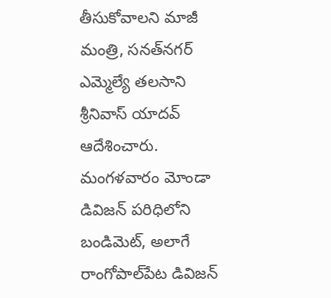తీసుకోవాలని మాజీ మంత్రి, సనత్‌నగర్‌ ఎమ్మెల్యే తలసాని శ్రీనివాస్ యాదవ్ ఆదేశించారు. మంగళవారం మోండా డివిజన్ పరిధిలోని బండిమెట్, అలాగే రాంగోపాల్‌పేట డివిజన్‌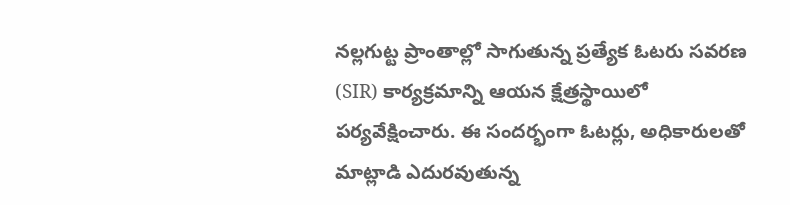నల్లగుట్ట ప్రాంతాల్లో సాగుతున్న ప్రత్యేక ఓటరు సవరణ (SIR) కార్యక్రమాన్ని ఆయన క్షేత్రస్థాయిలో పర్యవేక్షించారు. ఈ సందర్భంగా ఓటర్లు, అధికారులతో మాట్లాడి ఎదురవుతున్న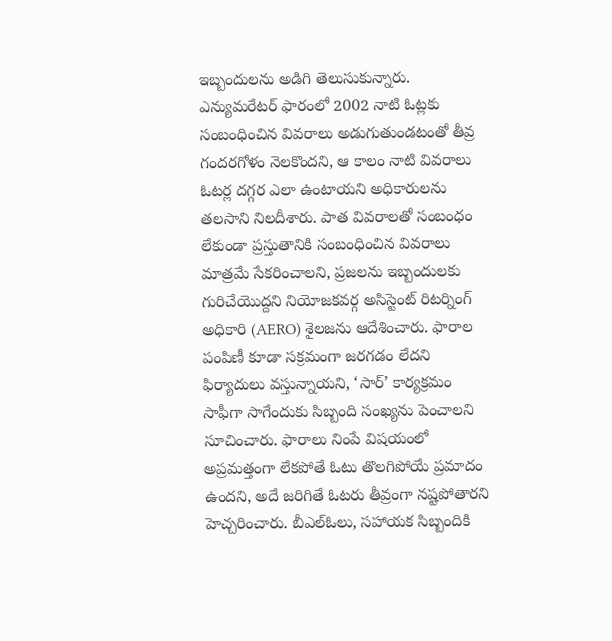ఇబ్బందులను అడిగి తెలుసుకున్నారు.
ఎన్యుమరేటర్ ఫారంలో 2002 నాటి ఓట్లకు సంబంధించిన వివరాలు అడుగుతుండటంతో తీవ్ర గందరగోళం నెలకొందని, ఆ కాలం నాటి వివరాలు ఓటర్ల దగ్గర ఎలా ఉంటాయని అధికారులను తలసాని నిలదీశారు. పాత వివరాలతో సంబంధం లేకుండా ప్రస్తుతానికి సంబంధించిన వివరాలు మాత్రమే సేకరించాలని, ప్రజలను ఇబ్బందులకు గురిచేయొద్దని నియోజకవర్గ అసిస్టెంట్ రిటర్నింగ్ అధికారి (AERO) శైలజను ఆదేశించారు. ఫారాల పంపిణీ కూడా సక్రమంగా జరగడం లేదని ఫిర్యాదులు వస్తున్నాయని, ‘సార్‌’ కార్యక్రమం సాఫీగా సాగేందుకు సిబ్బంది సంఖ్యను పెంచాలని సూచించారు. ఫారాలు నింపే విషయంలో అప్రమత్తంగా లేకపోతే ఓటు తొలగిపోయే ప్రమాదం ఉందని, అదే జరిగితే ఓటరు తీవ్రంగా నష్టపోతారని హెచ్చరించారు. బీఎల్ఓలు, సహాయక సిబ్బందికి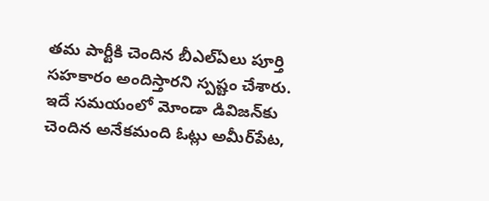తమ పార్టీకి చెందిన బీఎల్ఏలు పూర్తి సహకారం అందిస్తారని స్పష్టం చేశారు.
ఇదే సమయంలో మోండా డివిజన్‌కు చెందిన అనేకమంది ఓట్లు అమీర్‌పేట,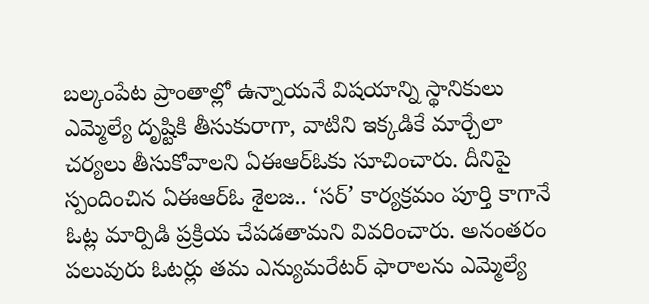బల్కంపేట ప్రాంతాల్లో ఉన్నాయనే విషయాన్ని స్థానికులు ఎమ్మెల్యే దృష్టికి తీసుకురాగా, వాటిని ఇక్కడికే మార్చేలా చర్యలు తీసుకోవాలని ఏఈఆర్‌ఓకు సూచించారు. దీనిపై స్పందించిన ఏఈఆర్‌ఓ శైలజ.. ‘సర్’ కార్యక్రమం పూర్తి కాగానే ఓట్ల మార్పిడి ప్రక్రియ చేపడతామని వివరించారు. అనంతరం పలువురు ఓటర్లు తమ ఎన్యుమరేటర్ ఫారాలను ఎమ్మెల్యే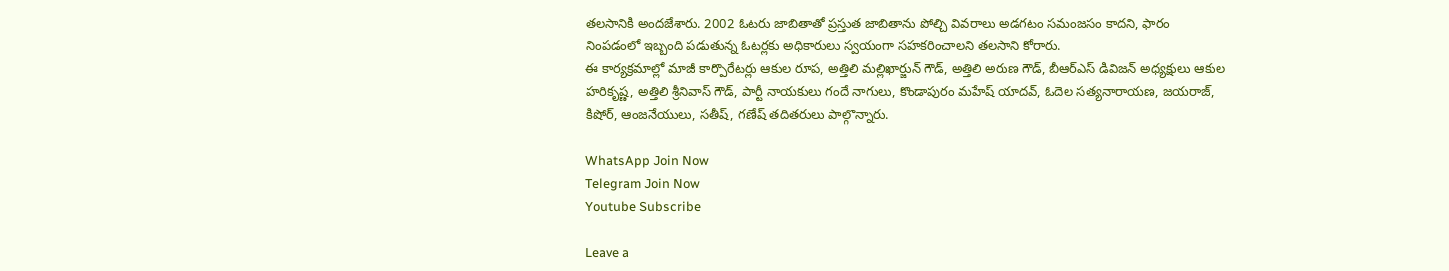తలసానికి అందజేశారు. 2002 ఓటరు జాబితాతో ప్రస్తుత జాబితాను పోల్చి వివరాలు అడగటం సమంజసం కాదని, ఫారం నింపడంలో ఇబ్బంది పడుతున్న ఓటర్లకు అధికారులు స్వయంగా సహకరించాలని తలసాని కోరారు.
ఈ కార్యక్రమాల్లో మాజీ కార్పొరేటర్లు ఆకుల రూప, అత్తిలి మల్లిఖార్జున్ గౌడ్, అత్తిలి అరుణ గౌడ్, బీఆర్‌ఎస్‌ డివిజన్ అధ్యక్షులు ఆకుల హరికృష్ణ, అత్తిలి శ్రీనివాస్ గౌడ్, పార్టీ నాయకులు గందే నాగులు, కొండాపురం మహేష్ యాదవ్, ఓదెల సత్యనారాయణ, జయరాజ్, కిషోర్, ఆంజనేయులు, సతీష్, గణేష్ తదితరులు పాల్గొన్నారు.

WhatsApp Join Now
Telegram Join Now
Youtube Subscribe

Leave a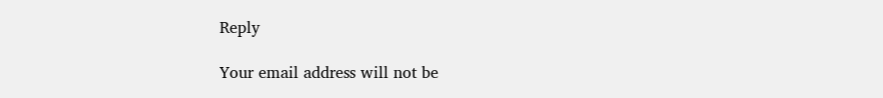Reply

Your email address will not be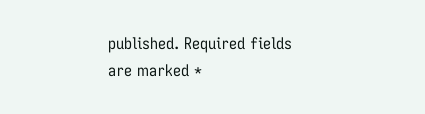published. Required fields are marked *